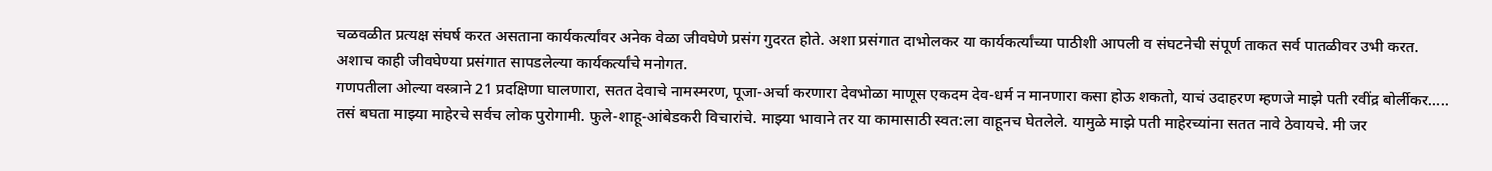चळवळीत प्रत्यक्ष संघर्ष करत असताना कार्यकर्त्यांवर अनेक वेळा जीवघेणे प्रसंग गुदरत होते. अशा प्रसंगात दाभोलकर या कार्यकर्त्यांच्या पाठीशी आपली व संघटनेची संपूर्ण ताकत सर्व पातळीवर उभी करत.
अशाच काही जीवघेण्या प्रसंगात सापडलेल्या कार्यकर्त्यांचे मनोगत.
गणपतीला ओल्या वस्त्राने 21 प्रदक्षिणा घालणारा, सतत देवाचे नामस्मरण, पूजा-अर्चा करणारा देवभोळा माणूस एकदम देव-धर्म न मानणारा कसा होऊ शकतो, याचं उदाहरण म्हणजे माझे पती रवींद्र बोर्लीकर…..
तसं बघता माझ्या माहेरचे सर्वच लोक पुरोगामी. फुले-शाहू-आंबेडकरी विचारांचे. माझ्या भावाने तर या कामासाठी स्वत:ला वाहूनच घेतलेले. यामुळे माझे पती माहेरच्यांना सतत नावे ठेवायचे. मी जर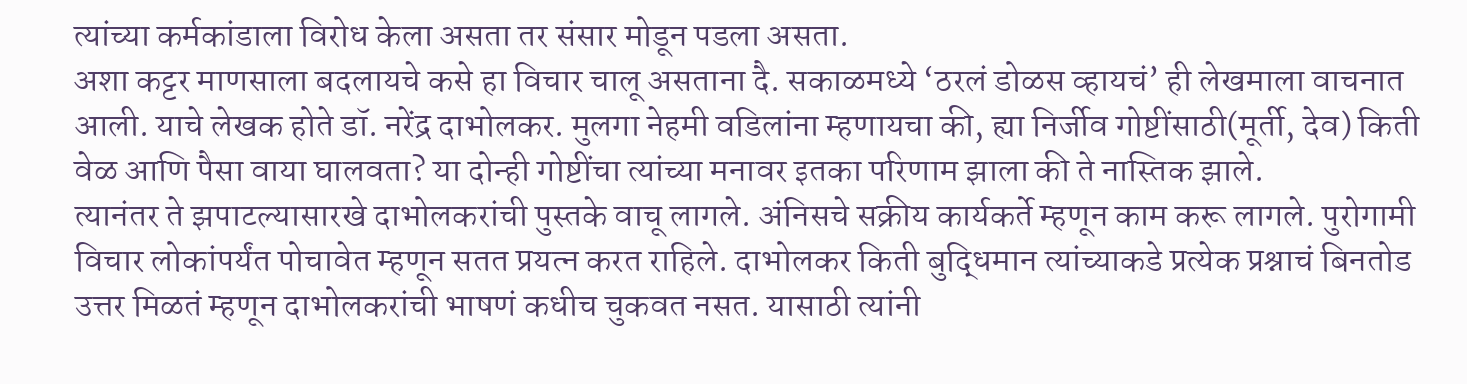त्यांच्या कर्मकांडाला विरोध केला असता तर संसार मोडून पडला असता.
अशा कट्टर माणसाला बदलायचे कसे हा विचार चालू असताना दै. सकाळमध्ये ‘ठरलं डोळस व्हायचं’ ही लेखमाला वाचनात आली. याचे लेखक होते डॉ. नरेंद्र दाभोलकर. मुलगा नेहमी वडिलांना म्हणायचा की, ह्या निर्जीव गोष्टींसाठी(मूर्ती, देव) किती वेळ आणि पैसा वाया घालवता? या दोन्ही गोष्टींचा त्यांच्या मनावर इतका परिणाम झाला की ते नास्तिक झाले.
त्यानंतर ते झपाटल्यासारखे दाभोलकरांची पुस्तके वाचू लागले. अंनिसचे सक्रीय कार्यकर्ते म्हणून काम करू लागले. पुरोगामी विचार लोकांपर्यंत पोचावेत म्हणून सतत प्रयत्न करत राहिले. दाभोलकर किती बुद्धिमान त्यांच्याकडे प्रत्येक प्रश्नाचं बिनतोड उत्तर मिळतं म्हणून दाभोलकरांची भाषणं कधीच चुकवत नसत. यासाठी त्यांनी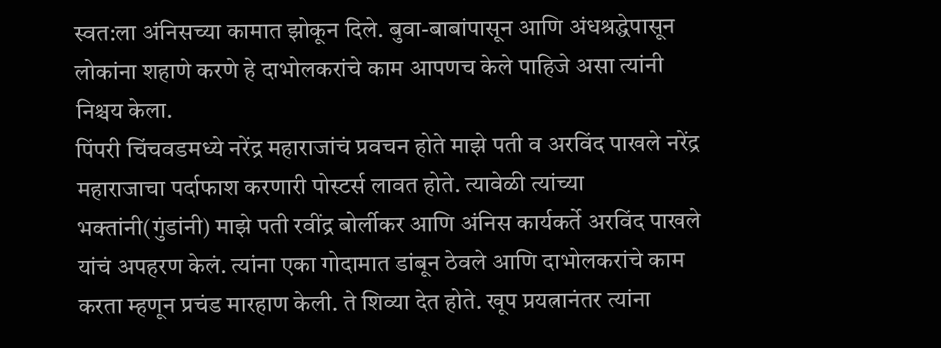स्वत:ला अंनिसच्या कामात झोकून दिले. बुवा-बाबांपासून आणि अंधश्रद्धेपासून लोकांना शहाणे करणे हे दाभोलकरांचे काम आपणच केले पाहिजे असा त्यांनी निश्चय केला.
पिंपरी चिंचवडमध्ये नरेंद्र महाराजांचं प्रवचन होते माझे पती व अरविंद पाखले नरेंद्र महाराजाचा पर्दाफाश करणारी पोस्टर्स लावत होते. त्यावेळी त्यांच्या भक्तांनी(गुंडांनी) माझे पती रवींद्र बोर्लीकर आणि अंनिस कार्यकर्ते अरविंद पाखले यांचं अपहरण केलं. त्यांना एका गोदामात डांबून ठेवले आणि दाभोलकरांचे काम करता म्हणून प्रचंड मारहाण केली. ते शिव्या देत होते. खूप प्रयत्नानंतर त्यांना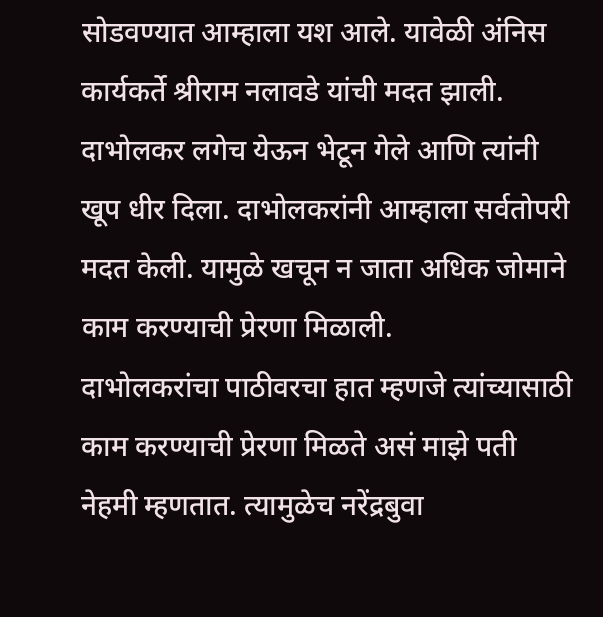सोडवण्यात आम्हाला यश आले. यावेळी अंनिस कार्यकर्ते श्रीराम नलावडे यांची मदत झाली. दाभोलकर लगेच येऊन भेटून गेले आणि त्यांनी खूप धीर दिला. दाभोलकरांनी आम्हाला सर्वतोपरी मदत केली. यामुळे खचून न जाता अधिक जोमाने काम करण्याची प्रेरणा मिळाली.
दाभोलकरांचा पाठीवरचा हात म्हणजे त्यांच्यासाठी काम करण्याची प्रेरणा मिळते असं माझे पती नेहमी म्हणतात. त्यामुळेच नरेंद्रबुवा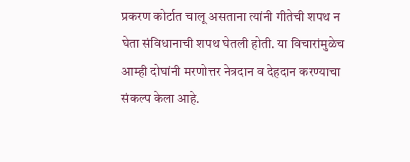प्रकरण कोर्टात चालू असताना त्यांनी गीतेची शपथ न घेता संविधानाची शपथ घेतली होती. या विचारांमुळेच आम्ही दोघांनी मरणोत्तर नेत्रदान व देहदान करण्याचा संकल्प केला आहे.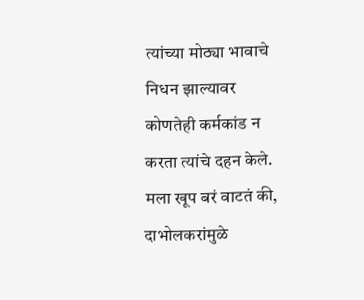त्यांच्या मोठ्या भावाचे निधन झाल्यावर कोणतेही कर्मकांड न करता त्यांचे दहन केले.
मला खूप बरं वाटतं की, दाभोलकरांमुळे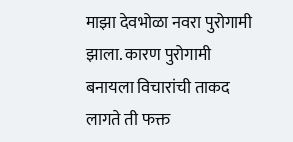माझा देवभोळा नवरा पुरोगामी झाला. कारण पुरोगामी बनायला विचारांची ताकद लागते ती फक्त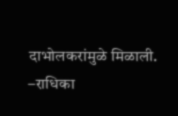दाभोलकरांमुळे मिळाली.
–राधिका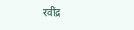रवींद्र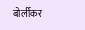बोर्लीकर